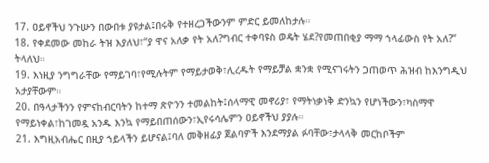17. ዐይኖችህ ንጉሡን በውበቱ ያዩታል፤በሩቅ የተዘረጋችውንም ምድር ይመለከታሉ።
18. የቀደመው መከራ ትዝ እያለህ፣“ያ ዋና አለቃ የት አለ?ግብር ተቀባዩስ ወዴት ሄደ?የመጠበቂያ ማማ ኀላፊውስ የት አለ?” ትላለህ።
19. እነዚያ ንግግራቸው የማይገባ፣የሚሉትም የማይታወቅ፣ሊረዱት የማይቻል ቋንቋ የሚናገሩትን ጋጠወጥ ሕዝብ ከእንግዲህ አታያቸውም።
20. በዓላታችንን የምናከብርባትን ከተማ ጽዮንን ተመልከት፤ሰላማዊ መኖሪያ፣ የማትነቃነቅ ድንኳን የሆነችውን፣ካስማዋ የማይነቀል፣ከገመዷ አንዱ እንኳ የማይበጠሰውን፣ኢየሩሳሌምን ዐይኖችህ ያያሉ።
21. እግዚአብሔር በዚያ ኀይላችን ይሆናል፤ባለ መቅዘፊያ ጀልባዎች እንደማያል ፉባቸው፣ታላላቅ መርከቦችም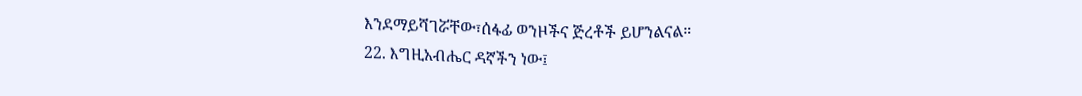እንደማይሻገሯቸው፣ሰፋፊ ወንዞችና ጅረቶች ይሆንልናል።
22. እግዚአብሔር ዳኛችን ነው፤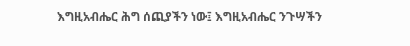እግዚአብሔር ሕግ ሰጪያችን ነው፤ እግዚአብሔር ንጉሣችን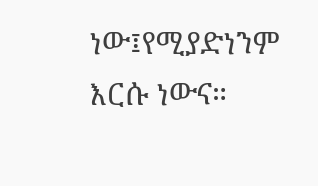ነው፤የሚያድነንም እርሱ ነውና።